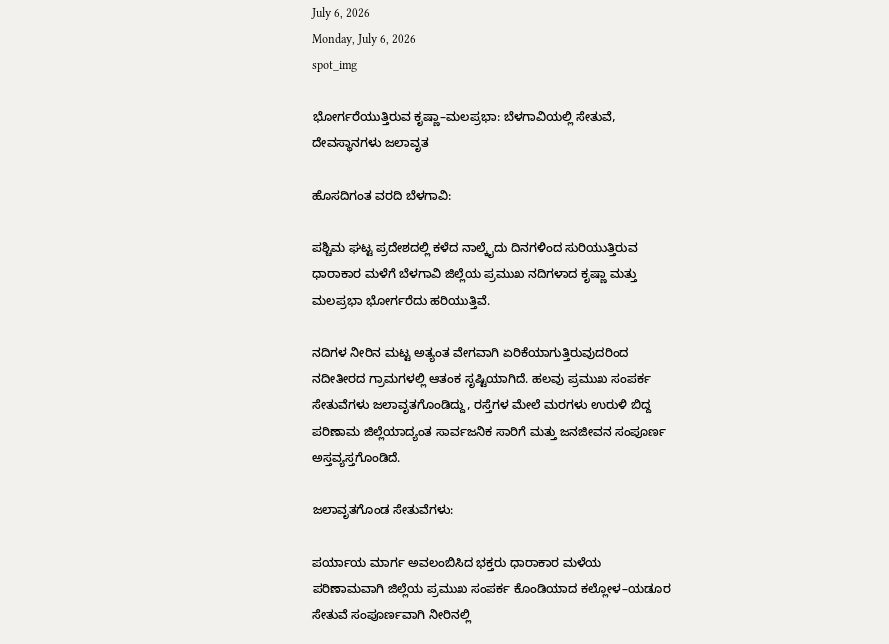July 6, 2026
Monday, July 6, 2026
spot_img

ಭೋರ್ಗರೆಯುತ್ತಿರುವ ಕೃಷ್ಣಾ–ಮಲಪ್ರಭಾ: ಬೆಳಗಾವಿಯಲ್ಲಿ ಸೇತುವೆ, ದೇವಸ್ಥಾನಗಳು ಜಲಾವೃತ

ಹೊಸದಿಗಂತ ವರದಿ ಬೆಳಗಾವಿ:

ಪಶ್ಚಿಮ ಘಟ್ಟ ಪ್ರದೇಶದಲ್ಲಿ ಕಳೆದ ನಾಲ್ಕೈದು ದಿನಗಳಿಂದ ಸುರಿಯುತ್ತಿರುವ ಧಾರಾಕಾರ ಮಳೆಗೆ ಬೆಳಗಾವಿ ಜಿಲ್ಲೆಯ ಪ್ರಮುಖ ನದಿಗಳಾದ ಕೃಷ್ಣಾ ಮತ್ತು ಮಲಪ್ರಭಾ ಭೋರ್ಗರೆದು ಹರಿಯುತ್ತಿವೆ.

ನದಿಗಳ ನೀರಿನ ಮಟ್ಟ ಅತ್ಯಂತ ವೇಗವಾಗಿ ಏರಿಕೆಯಾಗುತ್ತಿರುವುದರಿಂದ ನದೀತೀರದ ಗ್ರಾಮಗಳಲ್ಲಿ ಆತಂಕ ಸೃಷ್ಟಿಯಾಗಿದೆ. ಹಲವು ಪ್ರಮುಖ ಸಂಪರ್ಕ ಸೇತುವೆಗಳು ಜಲಾವೃತಗೊಂಡಿದ್ದು, ರಸ್ತೆಗಳ ಮೇಲೆ ಮರಗಳು ಉರುಳಿ ಬಿದ್ದ ಪರಿಣಾಮ ಜಿಲ್ಲೆಯಾದ್ಯಂತ ಸಾರ್ವಜನಿಕ ಸಾರಿಗೆ ಮತ್ತು ಜನಜೀವನ ಸಂಪೂರ್ಣ ಅಸ್ತವ್ಯಸ್ತಗೊಂಡಿದೆ.

ಜಲಾವೃತಗೊಂಡ ಸೇತುವೆಗಳು:

ಪರ್ಯಾಯ ಮಾರ್ಗ ಅವಲಂಬಿಸಿದ ಭಕ್ತರು ಧಾರಾಕಾರ ಮಳೆಯ ಪರಿಣಾಮವಾಗಿ ಜಿಲ್ಲೆಯ ಪ್ರಮುಖ ಸಂಪರ್ಕ ಕೊಂಡಿಯಾದ ಕಲ್ಲೋಳ–ಯಡೂರ ಸೇತುವೆ ಸಂಪೂರ್ಣವಾಗಿ ನೀರಿನಲ್ಲಿ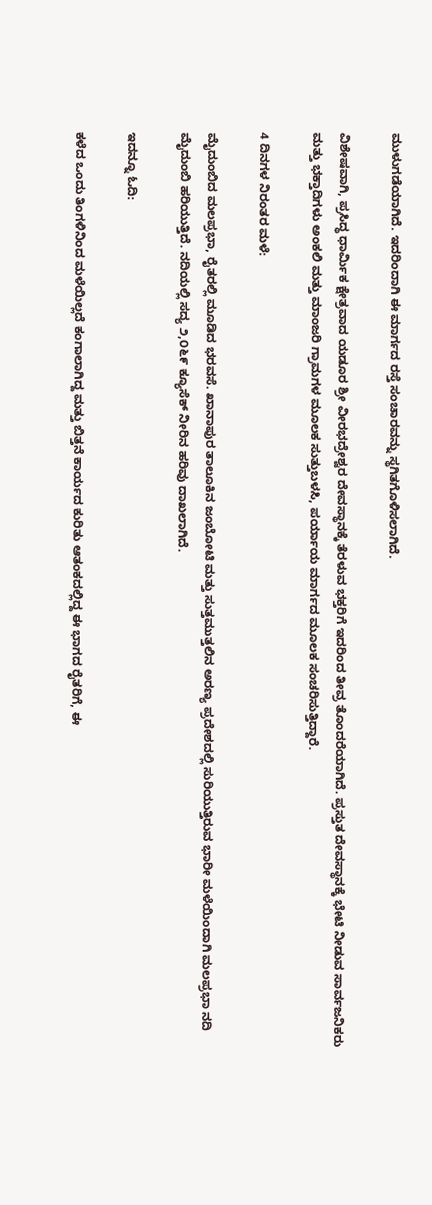ಮುಳುಗಡೆಯಾಗಿದೆ. ಇದರಿಂದಾಗಿ ಈ ಮಾರ್ಗದ ರಸ್ತೆ ಸಂಚಾರವನ್ನು ಸ್ಥಗಿತಗೊಳಿಸಲಾಗಿದೆ.

ವಿಶೇಷವಾಗಿ, ಪ್ರಸಿದ್ಧ ಧಾರ್ಮಿಕ ಕ್ಷೇತ್ರವಾದ ಯಡೂರ ಶ್ರೀ ವೀರಭದ್ರೇಶ್ವರ ದೇವಸ್ಥಾನಕ್ಕೆ ತೆರಳುವ ಭಕ್ತರಿಗೆ ಇದರಿಂದ ತೀವ್ರ ತೊಂದರೆಯಾಗಿದೆ. ಪ್ರಸ್ತುತ ದೇವಸ್ಥಾನಕ್ಕೆ ಭೇಟಿ ನೀಡುವ ಸಾರ್ವಜನಿಕರು ಮತ್ತು ಭಕ್ತಾದಿಗಳು ಅಂಕಲಿ ಮತ್ತು ಮಾಂಜರಿ ಗ್ರಾಮಗಳ ಮೂಲಕ ಸುತ್ತುಬಳಸಿ, ಪರ್ಯಾಯ ಮಾರ್ಗದ ಮೂಲಕ ಸಂಚರಿಸುತ್ತಿದ್ದಾರೆ.

4 ದಿನಗಳ ನಿರಂತರ ಮಳೆ:

ಮೈದುಂಬಿದ ಮಲಪ್ರಭಾ, ರೈತರಲ್ಲಿ ಮೂಡಿದ ಭರವಸೆ. ಖಾನಾಪುರ ತಾಲೂಕಿನ ಜಂಬೋಟಿ ಮತ್ತು ಸುತ್ತಮುತ್ತಲಿನ ಅರಣ್ಯ ಪ್ರದೇಶದಲ್ಲಿ ಸುರಿಯುತ್ತಿರುವ ಭಾರೀ ಮಳೆಯಿಂದಾಗಿ ಮಲಪ್ರಭಾ ನದಿ ಮೈದುಂಬಿ ಹರಿಯುತ್ತಿದೆ. ನದಿಯಲ್ಲಿ ಸದ್ಯ ೨,೦೬೯ ಕ್ಯೂಸೆಕ್ ನೀರಿನ ಹರಿವು ದಾಖಲಾಗಿದೆ.

ಇದನ್ನೂ ಓದಿ:

ಕಳೆದ ಒಂದು ತಿಂಗಳಿನಿಂದ ಮಳೆಯಿಲ್ಲದೆ ಕಂಗಾಲಾಗಿದ್ದ ಮತ್ತು ಬಿತ್ತನೆ ಕಾರ್ಯದ ಕುರಿತು ಆತಂಕದಲ್ಲಿದ್ದ ಈ ಭಾಗದ ರೈತರಿಗೆ, ಈ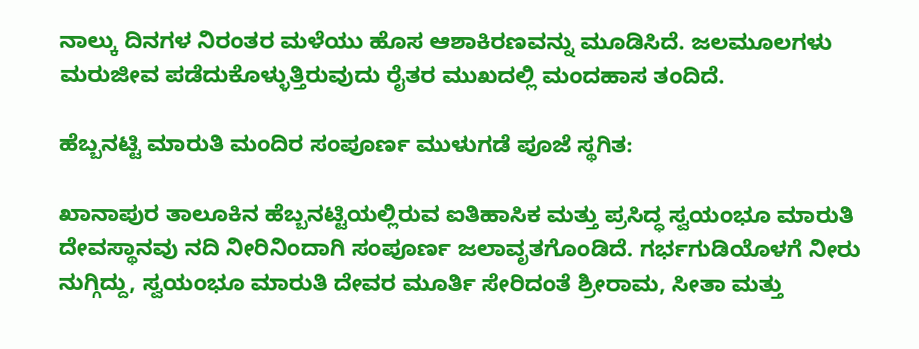ನಾಲ್ಕು ದಿನಗಳ ನಿರಂತರ ಮಳೆಯು ಹೊಸ ಆಶಾಕಿರಣವನ್ನು ಮೂಡಿಸಿದೆ. ಜಲಮೂಲಗಳು ಮರುಜೀವ ಪಡೆದುಕೊಳ್ಳುತ್ತಿರುವುದು ರೈತರ ಮುಖದಲ್ಲಿ ಮಂದಹಾಸ ತಂದಿದೆ.

ಹೆಬ್ಬನಟ್ಟಿ ಮಾರುತಿ ಮಂದಿರ ಸಂಪೂರ್ಣ ಮುಳುಗಡೆ ಪೂಜೆ ಸ್ಥಗಿತ:

ಖಾನಾಪುರ ತಾಲೂಕಿನ ಹೆಬ್ಬನಟ್ಟಿಯಲ್ಲಿರುವ ಐತಿಹಾಸಿಕ ಮತ್ತು ಪ್ರಸಿದ್ಧ ಸ್ವಯಂಭೂ ಮಾರುತಿ ದೇವಸ್ಥಾನವು ನದಿ ನೀರಿನಿಂದಾಗಿ ಸಂಪೂರ್ಣ ಜಲಾವೃತಗೊಂಡಿದೆ. ಗರ್ಭಗುಡಿಯೊಳಗೆ ನೀರು ನುಗ್ಗಿದ್ದು, ಸ್ವಯಂಭೂ ಮಾರುತಿ ದೇವರ ಮೂರ್ತಿ ಸೇರಿದಂತೆ ಶ್ರೀರಾಮ, ಸೀತಾ ಮತ್ತು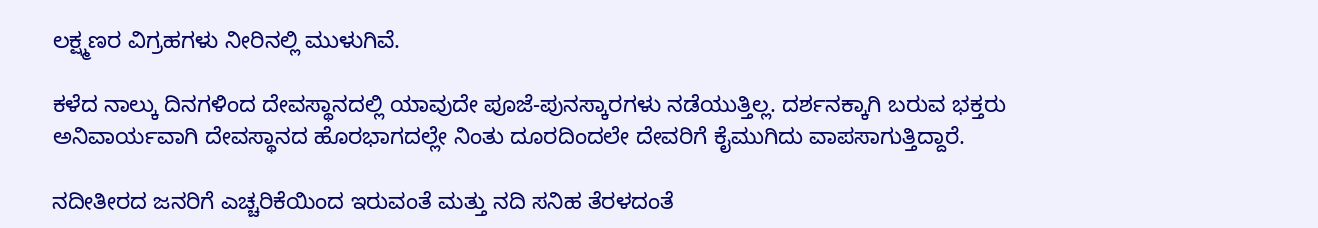ಲಕ್ಷ್ಮಣರ ವಿಗ್ರಹಗಳು ನೀರಿನಲ್ಲಿ ಮುಳುಗಿವೆ.

ಕಳೆದ ನಾಲ್ಕು ದಿನಗಳಿಂದ ದೇವಸ್ಥಾನದಲ್ಲಿ ಯಾವುದೇ ಪೂಜೆ-ಪುನಸ್ಕಾರಗಳು ನಡೆಯುತ್ತಿಲ್ಲ. ದರ್ಶನಕ್ಕಾಗಿ ಬರುವ ಭಕ್ತರು ಅನಿವಾರ್ಯವಾಗಿ ದೇವಸ್ಥಾನದ ಹೊರಭಾಗದಲ್ಲೇ ನಿಂತು ದೂರದಿಂದಲೇ ದೇವರಿಗೆ ಕೈಮುಗಿದು ವಾಪಸಾಗುತ್ತಿದ್ದಾರೆ.

ನದೀತೀರದ ಜನರಿಗೆ ಎಚ್ಚರಿಕೆಯಿಂದ ಇರುವಂತೆ ಮತ್ತು ನದಿ ಸನಿಹ ತೆರಳದಂತೆ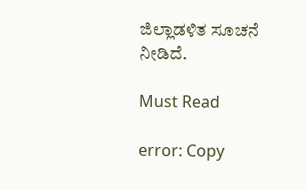ಜಿಲ್ಲಾಡಳಿತ ಸೂಚನೆ ನೀಡಿದೆ.

Must Read

error: Copy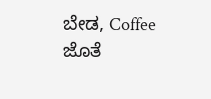ಬೇಡ, Coffee ಜೊತೆ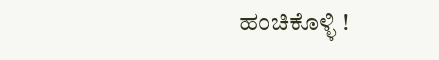ಹಂಚಿಕೊಳ್ಳಿ !